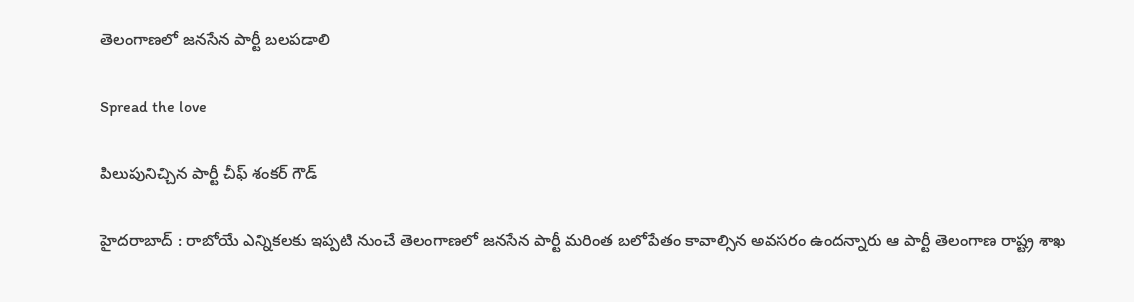తెలంగాణ‌లో జ‌న‌సేన పార్టీ బ‌లప‌డాలి

Spread the love

పిలుపునిచ్చిన పార్టీ చీఫ్ శంక‌ర్ గౌడ్

హైద‌రాబాద్ : రాబోయే ఎన్నిక‌ల‌కు ఇప్ప‌టి నుంచే తెలంగాణ‌లో జ‌నసేన పార్టీ మ‌రింత బ‌లోపేతం కావాల్సిన అవ‌స‌రం ఉంద‌న్నారు ఆ పార్టీ తెలంగాణ రాష్ట్ర శాఖ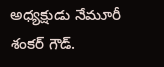అధ్య‌క్షుడు నేమూరీ శంక‌ర్ గౌడ్.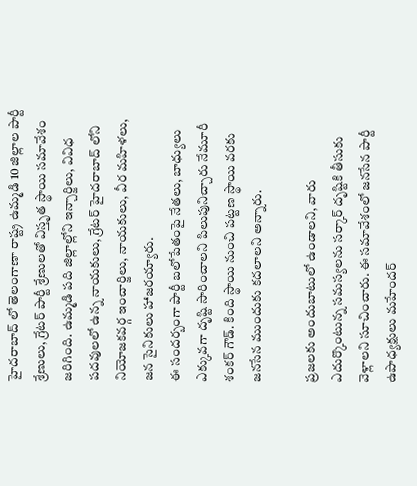హైదరాబాద్ లో తెలంగాణా రాష్ట్ర ఉమ్మడి 10 జిల్లాల పార్టీ శ్రేణులు, గ్రేటర్ పార్టీ శ్రేణులతో విస్తృత స్థాయి సమావేశం జరిగింది. ఉమ్మడి పది జిల్లాల్లోని ఇన్చార్జిలు, వివిధ పదవులలో ఉన్న నాయకులు, గ్రేటర్ హైదరాబాద్ లోని నియోజకవర్గ ఇంచార్జిలు, నాయకులు, వీర మహిళలు, జన సైనికులు హాజ‌ర‌య్యారు.
ఈ సంద‌ర్బంగా పార్టీ బ‌లోపేతంపై నేత‌లు, బాధ్యులు ఎక్కువ‌గా దృష్టి సారించాల‌ని పిలుపునిచ్చారు నేమూరీ శంక‌ర్ గౌడ్. కింది స్థాయి నుంచి ప‌ట్ట‌ణ స్థాయి వ‌ర‌కు జ‌న‌సేన ముందుకు క‌ద‌లాల‌ని అన్నారు.

ప్ర‌జ‌ల‌కు అందుబాటులో ఉండాల‌ని, వారు ఎదుర్కొంటున్న స‌మ‌స్య‌ల‌ను స‌ర్కార్ దృష్టికి తీసుకు వెళ్లాల‌ని సూచించారు. ఈ సమావేశంలో జనసేన పార్టీ ఉపాధ్యక్షులు మహేందర్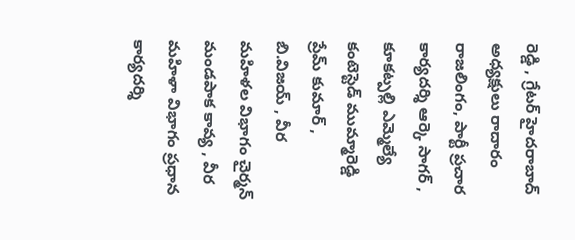రెడ్డి , గ్రేటర్ హైదరాబాద్ అధ్యక్షులు రాదారం రాజలింగం, పార్టీ ప్రచార కార్యదర్శి ఆర్కె సాగర్ , కూకట్పల్లి ఎమ్మెల్యే కంటెస్టెడ్ ముమ్మారెడ్డి ప్రేమ్ కుమార్ , బి.విజయ్ , వీర మహిళల విభాగం చైర్మన్ మండపాక కావ్య , వీర మహిళా విభాగం ప్రధాన కార్యదర్శి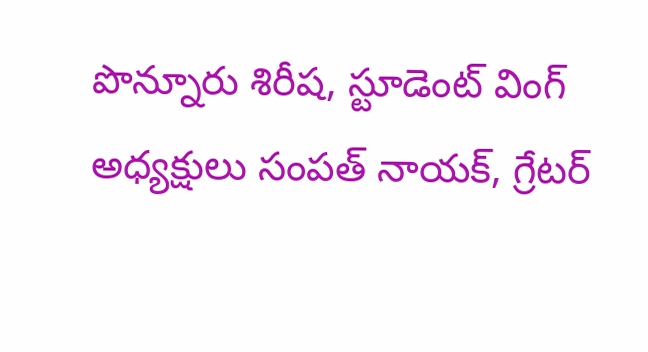పొన్నూరు శిరీష‌, స్టూడెంట్ వింగ్ అధ్యక్షులు సంపత్ నాయక్, గ్రేటర్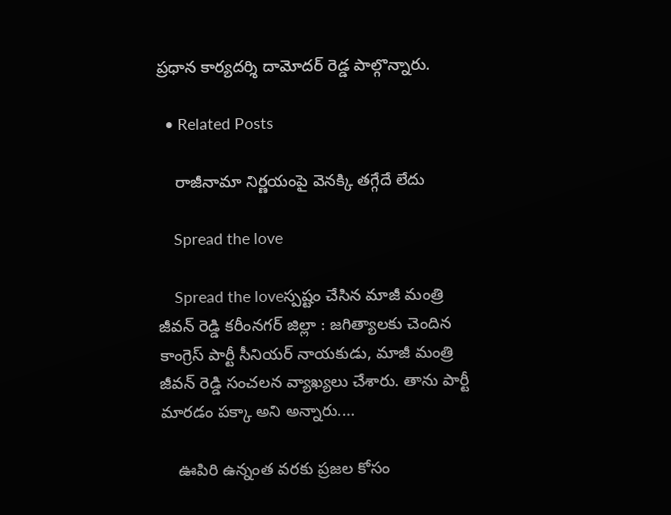ప్రధాన కార్యదర్శి దామోదర్ రెడ్డ పాల్గొన్నారు.

  • Related Posts

    రాజీనామా నిర్ణయంపై వెనక్కి తగ్గేదే లేదు

    Spread the love

    Spread the loveస్ప‌ష్టం చేసిన మాజీ మంత్రి జీవ‌న్ రెడ్డి క‌రీంన‌గ‌ర్ జిల్లా : జ‌గిత్యాల‌కు చెందిన కాంగ్రెస్ పార్టీ సీనియ‌ర్ నాయ‌కుడు, మాజీ మంత్రి జీవ‌న్ రెడ్డి సంచ‌ల‌న వ్యాఖ్య‌లు చేశారు. తాను పార్టీ మార‌డం ప‌క్కా అని అన్నారు.…

    ఊపిరి ఉన్నంత వ‌ర‌కు ప్ర‌జల కోసం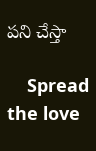ప‌ని చేస్తా

    Spread the love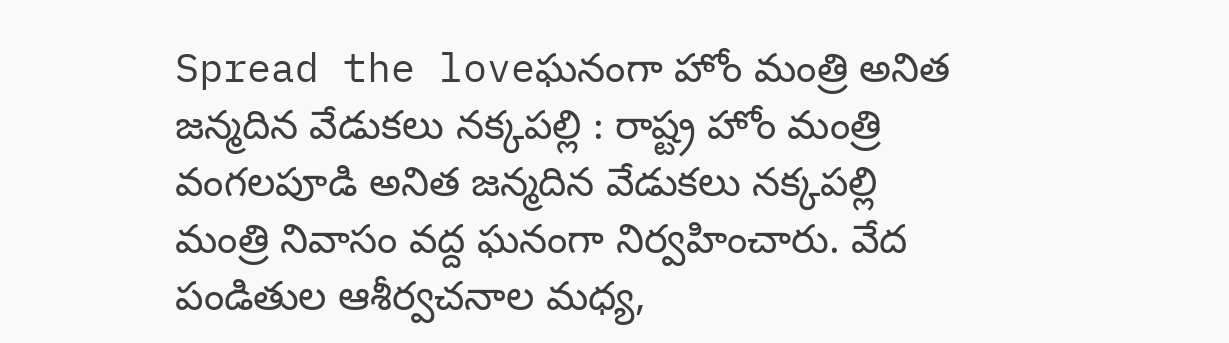Spread the loveఘనంగా హోం మంత్రి అనిత జన్మదిన వేడుకలు నక్కపల్లి : రాష్ట్ర హోం మంత్రి వంగలపూడి అనిత జన్మదిన వేడుకలు నక్కపల్లి మంత్రి నివాసం వద్ద ఘనంగా నిర్వహించారు. వేద పండితుల ఆశీర్వచనాల మధ్య,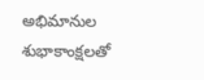అభిమానుల శుభాకాంక్షలతో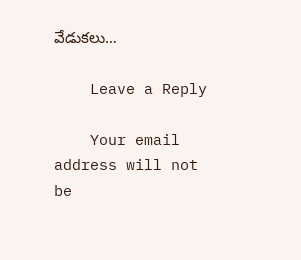వేడుకలు…

    Leave a Reply

    Your email address will not be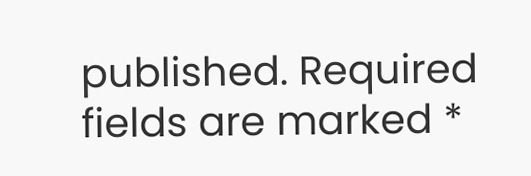published. Required fields are marked *